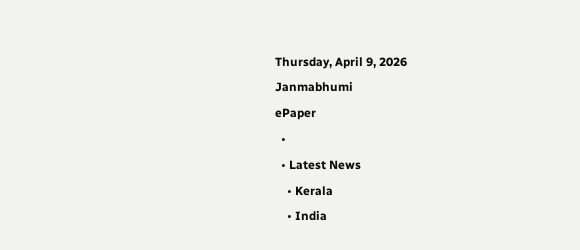Thursday, April 9, 2026
Janmabhumi
ePaper
  •
  • Latest News
    • Kerala
    • India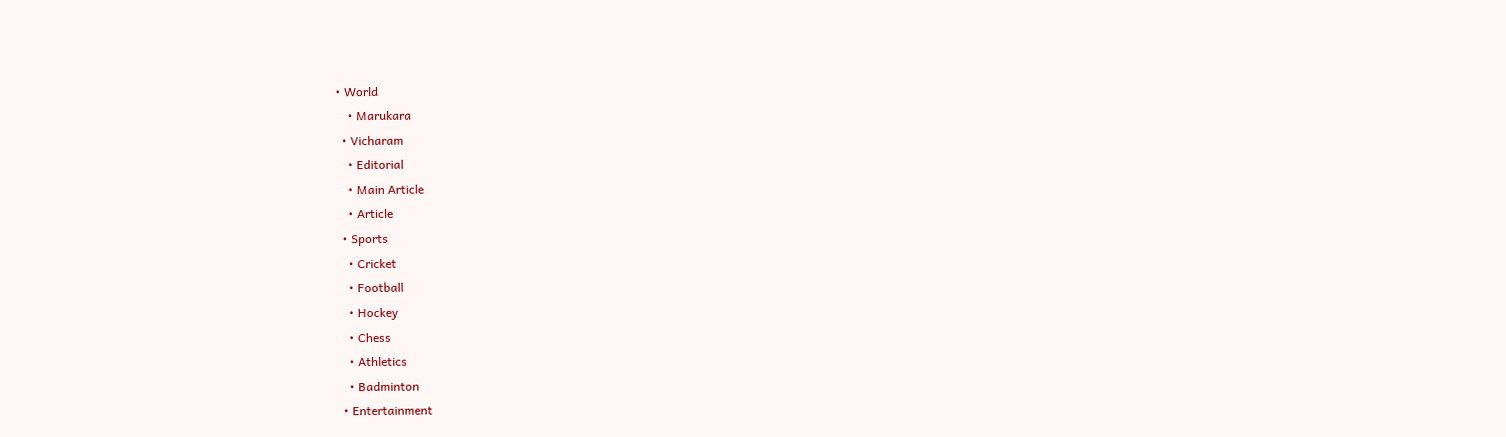• World
    • Marukara
  • Vicharam
    • Editorial
    • Main Article
    • Article
  • Sports
    • Cricket
    • Football
    • Hockey
    • Chess
    • Athletics
    • Badminton
  • Entertainment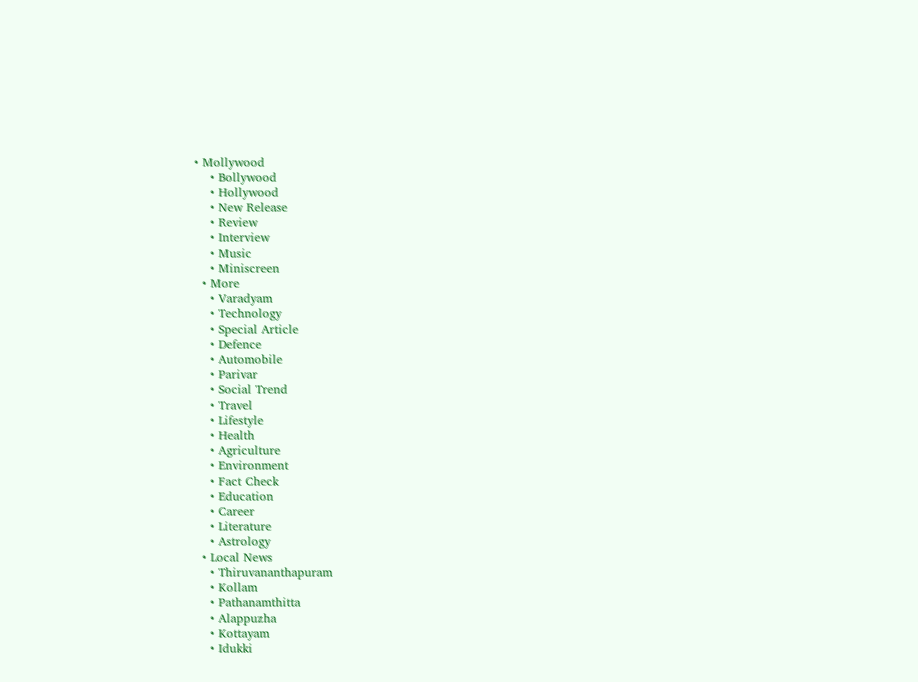• Mollywood
    • Bollywood
    • Hollywood
    • New Release
    • Review
    • Interview
    • Music
    • Miniscreen
  • More
    • Varadyam
    • Technology
    • Special Article
    • Defence
    • Automobile
    • Parivar
    • Social Trend
    • Travel
    • Lifestyle
    • Health
    • Agriculture
    • Environment
    • Fact Check
    • Education
    • Career
    • Literature
    • Astrology
  • Local News
    • Thiruvananthapuram
    • Kollam
    • Pathanamthitta
    • Alappuzha
    • Kottayam
    • Idukki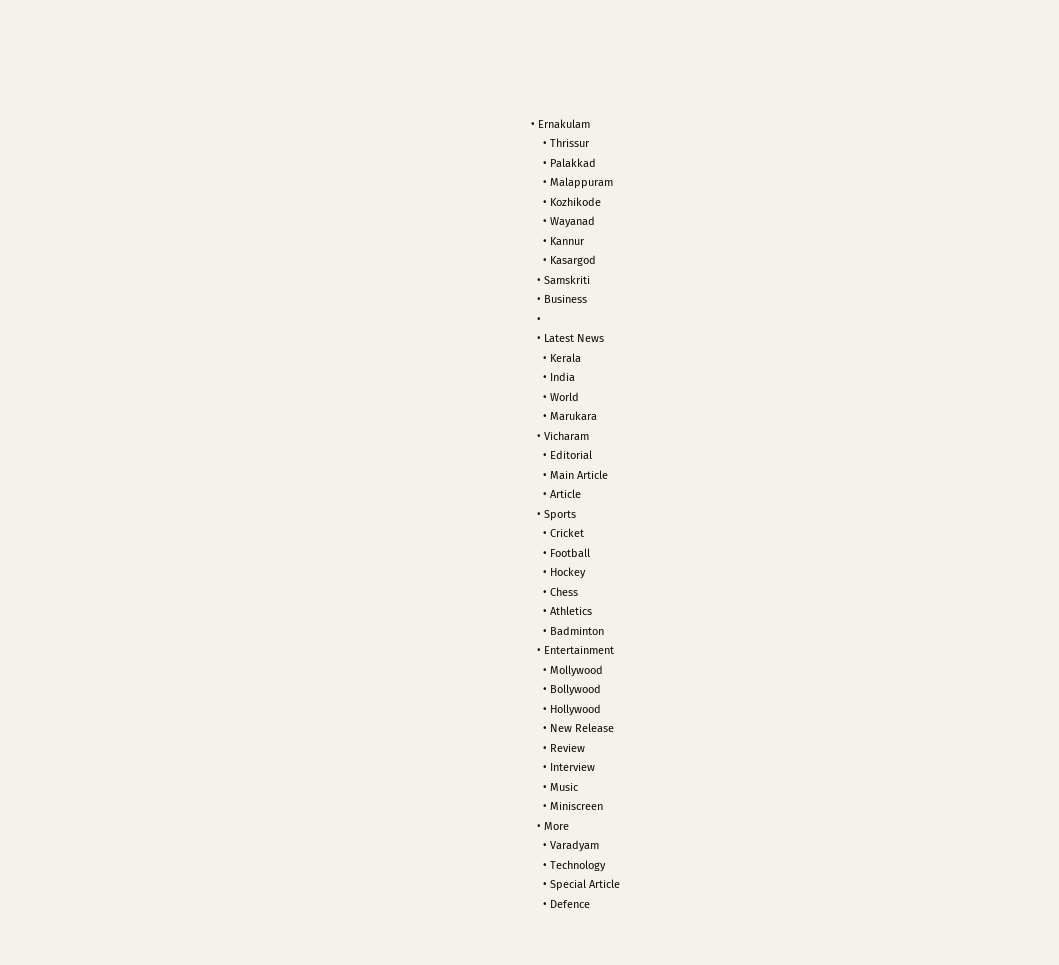• Ernakulam
    • Thrissur
    • Palakkad
    • Malappuram
    • Kozhikode
    • Wayanad
    • Kannur
    • Kasargod
  • Samskriti
  • Business
  •
  • Latest News
    • Kerala
    • India
    • World
    • Marukara
  • Vicharam
    • Editorial
    • Main Article
    • Article
  • Sports
    • Cricket
    • Football
    • Hockey
    • Chess
    • Athletics
    • Badminton
  • Entertainment
    • Mollywood
    • Bollywood
    • Hollywood
    • New Release
    • Review
    • Interview
    • Music
    • Miniscreen
  • More
    • Varadyam
    • Technology
    • Special Article
    • Defence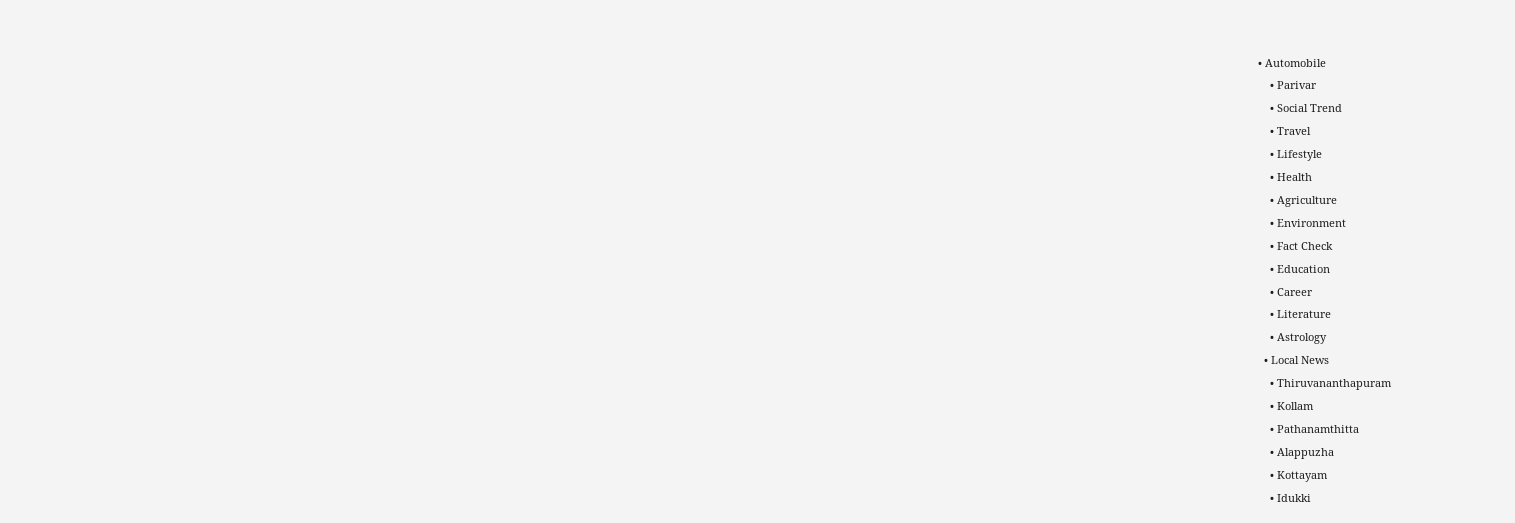• Automobile
    • Parivar
    • Social Trend
    • Travel
    • Lifestyle
    • Health
    • Agriculture
    • Environment
    • Fact Check
    • Education
    • Career
    • Literature
    • Astrology
  • Local News
    • Thiruvananthapuram
    • Kollam
    • Pathanamthitta
    • Alappuzha
    • Kottayam
    • Idukki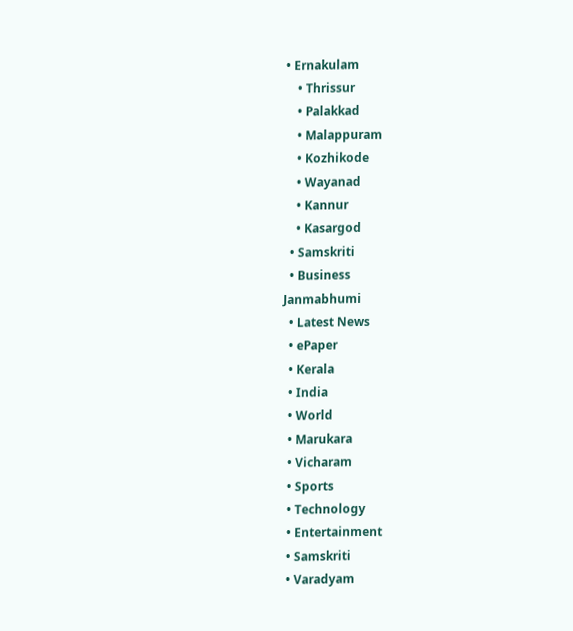• Ernakulam
    • Thrissur
    • Palakkad
    • Malappuram
    • Kozhikode
    • Wayanad
    • Kannur
    • Kasargod
  • Samskriti
  • Business
Janmabhumi
  • Latest News
  • ePaper
  • Kerala
  • India
  • World
  • Marukara
  • Vicharam
  • Sports
  • Technology
  • Entertainment
  • Samskriti
  • Varadyam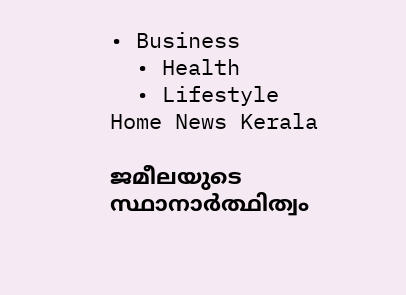• Business
  • Health
  • Lifestyle
Home News Kerala

ജമീലയുടെ സ്ഥാനാര്‍ത്ഥിത്വം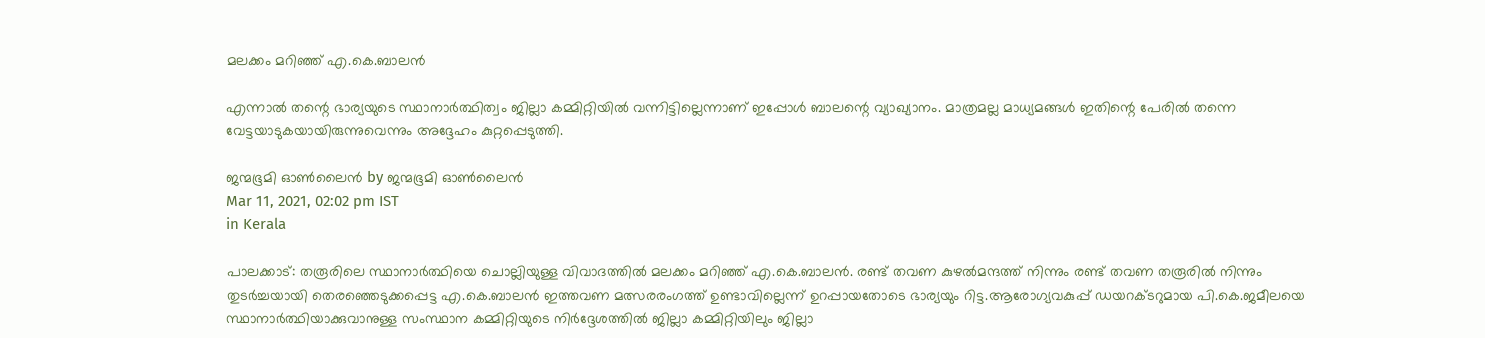മലക്കം മറിഞ്ഞ് എ.കെ.ബാലന്‍

എന്നാല്‍ തന്റെ ഭാര്യയുടെ സ്ഥാനാര്‍ത്ഥിത്വം ജില്ലാ കമ്മിറ്റിയില്‍ വന്നിട്ടില്ലെന്നാണ് ഇപ്പോള്‍ ബാലന്റെ വ്യാഖ്യാനം. മാത്രമല്ല മാധ്യമങ്ങള്‍ ഇതിന്റെ പേരില്‍ തന്നെ വേട്ടയാടുകയായിരുന്നുവെന്നും അദ്ദേഹം കുറ്റപ്പെടുത്തി.

ജന്മഭൂമി ഓണ്‍ലൈന്‍ by ജന്മഭൂമി ഓണ്‍ലൈന്‍
Mar 11, 2021, 02:02 pm IST
in Kerala

പാലക്കാട്: തരൂരിലെ സ്ഥാനാര്‍ത്ഥിയെ ചൊല്ലിയുള്ള വിവാദത്തില്‍ മലക്കം മറിഞ്ഞ് എ.കെ.ബാലന്‍. രണ്ട് തവണ കുഴല്‍മന്ദത്ത് നിന്നും രണ്ട് തവണ തരൂരില്‍ നിന്നും തുടര്‍ച്ചയായി തെരഞ്ഞെടുക്കപ്പെട്ട എ.കെ.ബാലന്‍ ഇത്തവണ മത്സരരംഗത്ത് ഉണ്ടാവില്ലെന്ന് ഉറപ്പായതോടെ ഭാര്യയും റിട്ട.ആരോഗ്യവകുപ്പ് ഡയറക്ടറുമായ പി.കെ.ജമീലയെ സ്ഥാനാര്‍ത്ഥിയാക്കുവാനുള്ള സംസ്ഥാന കമ്മിറ്റിയുടെ നിര്‍ദ്ദേശത്തില്‍ ജില്ലാ കമ്മിറ്റിയിലും ജില്ലാ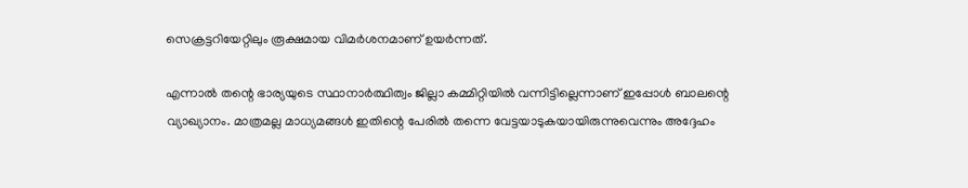സെക്രട്ടറിയേറ്റിലും രൂക്ഷമായ വിമര്‍ശനമാണ് ഉയര്‍ന്നത്.

എന്നാല്‍ തന്റെ ഭാര്യയുടെ സ്ഥാനാര്‍ത്ഥിത്വം ജില്ലാ കമ്മിറ്റിയില്‍ വന്നിട്ടില്ലെന്നാണ് ഇപ്പോള്‍ ബാലന്റെ വ്യാഖ്യാനം. മാത്രമല്ല മാധ്യമങ്ങള്‍ ഇതിന്റെ പേരില്‍ തന്നെ വേട്ടയാടുകയായിരുന്നുവെന്നും അദ്ദേഹം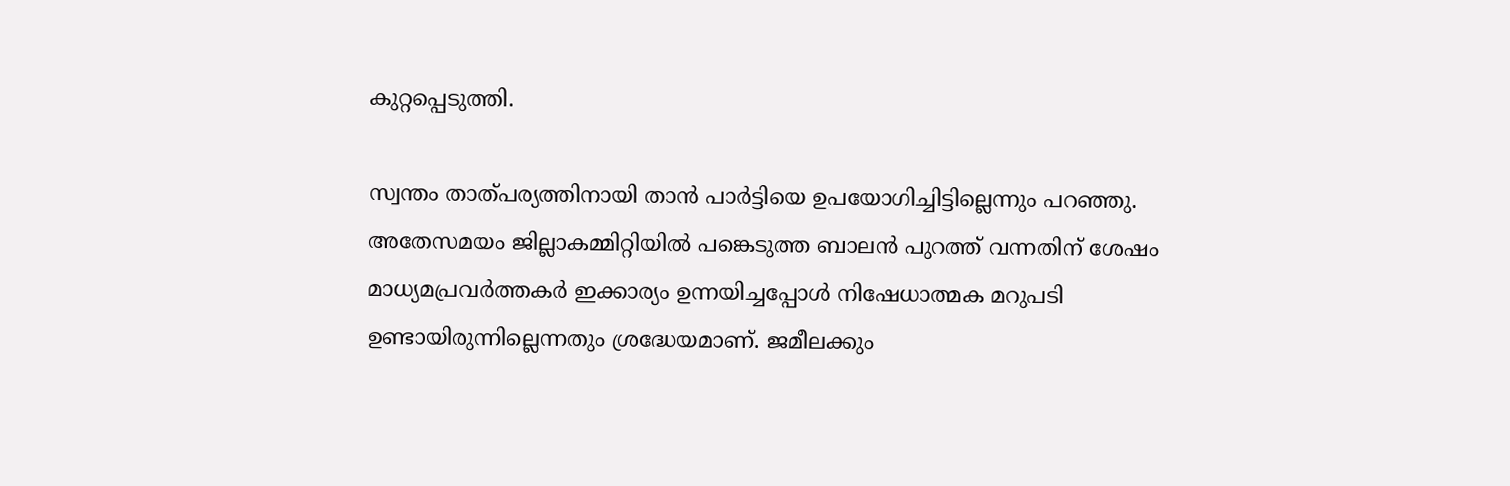കുറ്റപ്പെടുത്തി.

സ്വന്തം താത്പര്യത്തിനായി താന്‍ പാര്‍ട്ടിയെ ഉപയോഗിച്ചിട്ടില്ലെന്നും പറഞ്ഞു. അതേസമയം ജില്ലാകമ്മിറ്റിയില്‍ പങ്കെടുത്ത ബാലന്‍ പുറത്ത് വന്നതിന് ശേഷം മാധ്യമപ്രവര്‍ത്തകര്‍ ഇക്കാര്യം ഉന്നയിച്ചപ്പോള്‍ നിഷേധാത്മക മറുപടി ഉണ്ടായിരുന്നില്ലെന്നതും ശ്രദ്ധേയമാണ്. ജമീലക്കും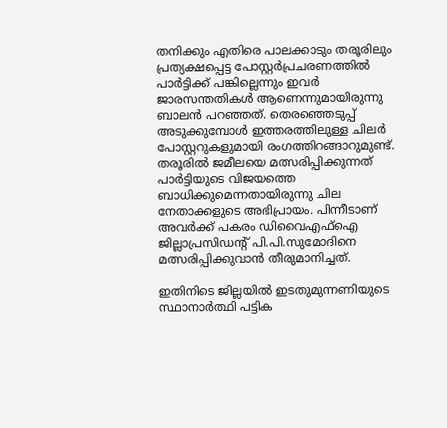തനിക്കും എതിരെ പാലക്കാടും തരൂരിലും പ്രത്യക്ഷപ്പെട്ട പോസ്റ്റര്‍പ്രചരണത്തില്‍ പാര്‍ട്ടിക്ക് പങ്കില്ലെന്നും ഇവര്‍ ജാരസന്തതികള്‍ ആണെന്നുമായിരുന്നു ബാലന്‍ പറഞ്ഞത്. തെരഞ്ഞെടുപ്പ് അടുക്കുമ്പോള്‍ ഇത്തരത്തിലുള്ള ചിലര്‍ പോസ്റ്ററുകളുമായി രംഗത്തിറങ്ങാറുമുണ്ട്.  തരൂരില്‍ ജമീലയെ മത്സരിപ്പിക്കുന്നത് പാര്‍ട്ടിയുടെ വിജയത്തെ ബാധിക്കുമെന്നതായിരുന്നു ചില നേതാക്കളുടെ അഭിപ്രായം. പിന്നീടാണ് അവര്‍ക്ക് പകരം ഡിവൈഎഫ്ഐ ജില്ലാപ്രസിഡന്റ് പി.പി.സുമോദിനെ മത്സരിപ്പിക്കുവാന്‍ തീരുമാനിച്ചത്.

ഇതിനിടെ ജില്ലയില്‍ ഇടതുമുന്നണിയുടെ സ്ഥാനാര്‍ത്ഥി പട്ടിക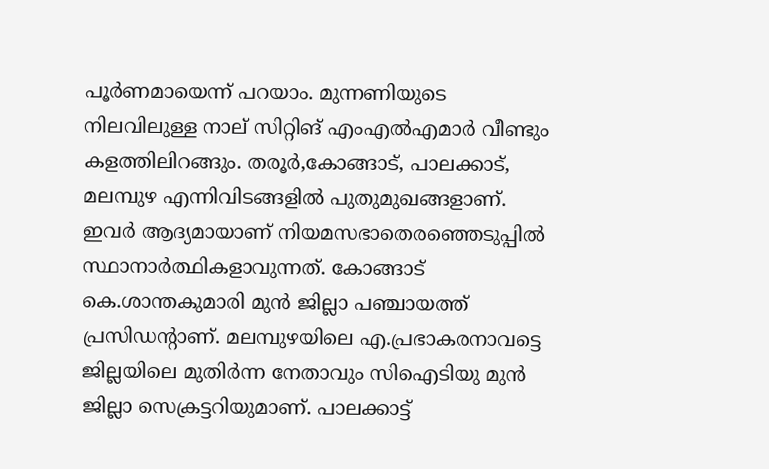പൂര്‍ണമായെന്ന് പറയാം. മുന്നണിയുടെ നിലവിലുള്ള നാല് സിറ്റിങ് എംഎല്‍എമാര്‍ വീണ്ടും കളത്തിലിറങ്ങും. തരൂര്‍,കോങ്ങാട്, പാലക്കാട്, മലമ്പുഴ എന്നിവിടങ്ങളില്‍ പുതുമുഖങ്ങളാണ്. ഇവര്‍ ആദ്യമായാണ് നിയമസഭാതെരഞ്ഞെടുപ്പില്‍ സ്ഥാനാര്‍ത്ഥികളാവുന്നത്. കോങ്ങാട് കെ.ശാന്തകുമാരി മുന്‍ ജില്ലാ പഞ്ചായത്ത് പ്രസിഡന്റാണ്. മലമ്പുഴയിലെ എ.പ്രഭാകരനാവട്ടെ ജില്ലയിലെ മുതിര്‍ന്ന നേതാവും സിഐടിയു മുന്‍ ജില്ലാ സെക്രട്ടറിയുമാണ്. പാലക്കാട്ട്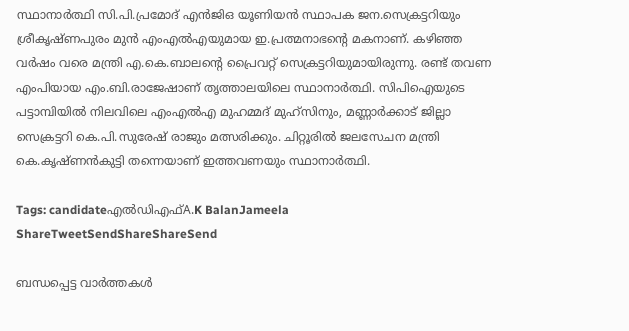സ്ഥാനാര്‍ത്ഥി സി.പി.പ്രമോദ് എന്‍ജിഒ യൂണിയന്‍ സ്ഥാപക ജന.സെക്രട്ടറിയും ശ്രീകൃഷ്ണപുരം മുന്‍ എംഎല്‍എയുമായ ഇ.പ്രത്മനാഭന്റെ മകനാണ്. കഴിഞ്ഞ വര്‍ഷം വരെ മന്ത്രി എ.കെ.ബാലന്റെ പ്രൈവറ്റ് സെക്രട്ടറിയുമായിരുന്നു. രണ്ട് തവണ എംപിയായ എം.ബി.രാജേഷാണ് തൃത്താലയിലെ സ്ഥാനാര്‍ത്ഥി. സിപിഐയുടെ പട്ടാമ്പിയില്‍ നിലവിലെ എംഎല്‍എ മുഹമ്മദ് മുഹ്സിനും, മണ്ണാര്‍ക്കാട് ജില്ലാ സെക്രട്ടറി കെ.പി.സുരേഷ് രാജും മത്സരിക്കും. ചിറ്റൂരില്‍ ജലസേചന മന്ത്രി കെ.കൃഷ്ണന്‍കുട്ടി തന്നെയാണ് ഇത്തവണയും സ്ഥാനാര്‍ത്ഥി.

Tags: candidateഎല്‍ഡിഎഫ്‌A.K BalanJameela
ShareTweetSendShareShareSend

ബന്ധപ്പെട്ട വാര്‍ത്തകള്‍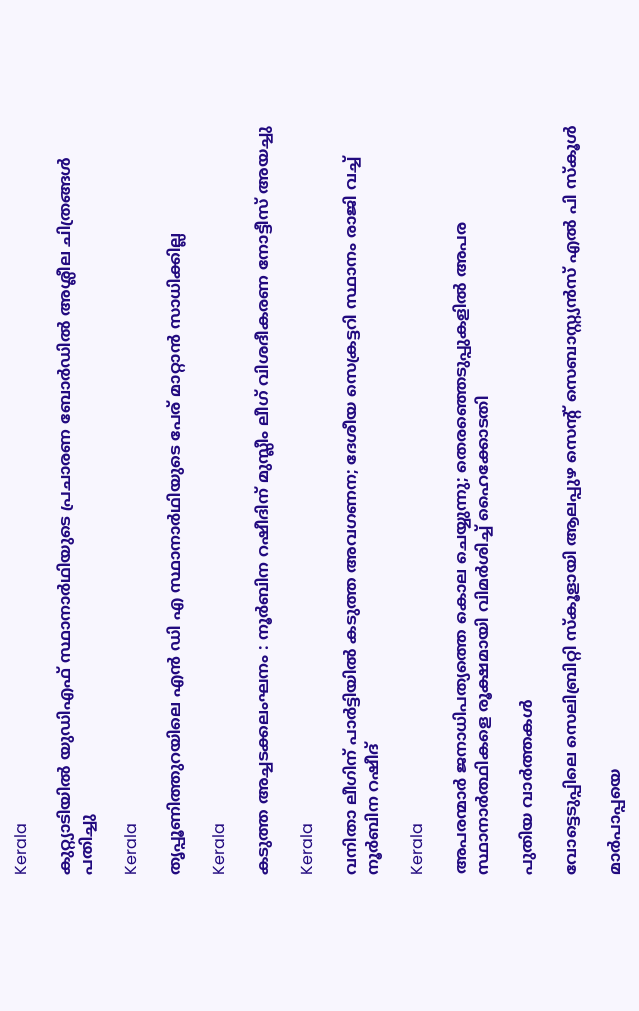Kerala

കുറ്റ്യാടിയില്‍ യുഡിഎഫ് സ്ഥാനാര്‍ഥിയുടെ പ്രചാരണ ബോര്‍ഡില്‍ അശ്ലീല ചിത്രങ്ങള്‍ പതിച്ചു

Kerala

തൃപ്പൂണിത്തുറയിലെ എന്‍ ഡി എ സ്ഥാനാര്‍ഥിയുടെ പേര് മാറ്റാന്‍ സാധിക്കില്ല

Kerala

കടുത്ത അച്ചടക്കലംഘനം : നൂര്‍ബിന റഷീദിന് മുസ്ലീം ലീഗ് വിശദീകരണ നോട്ടീസ് അയച്ചു

Kerala

വനിതാ ലീഗിന് പാർട്ടിയിൽ കടുത്ത അവഗണന; ദേശീയ സെക്രട്ടറി സ്ഥാനം രാജി വച്ച് നൂർബിന റഷീദ്

Kerala

അപരന്മാർ ജനാധിപത്യത്തെ കൊല ചെയ്യുന്നു; തെരഞ്ഞെടുപ്പുകളിൽ അപര സ്ഥാനാർത്ഥികളെ രൂക്ഷമായി വിമർശിച്ച് ഹൈക്കോടതി

പുതിയ വാര്‍ത്തകള്‍

വോട്ടെടുപ്പിലെ സെലിബ്രിറ്റി സ്‌കൂളായി ആലപ്പുഴ സെന്റ് സെബാസ്റ്റ്യന്‍സ് എല്‍ പി സ്‌കൂള്‍

മാര്‍പാപ്പയെ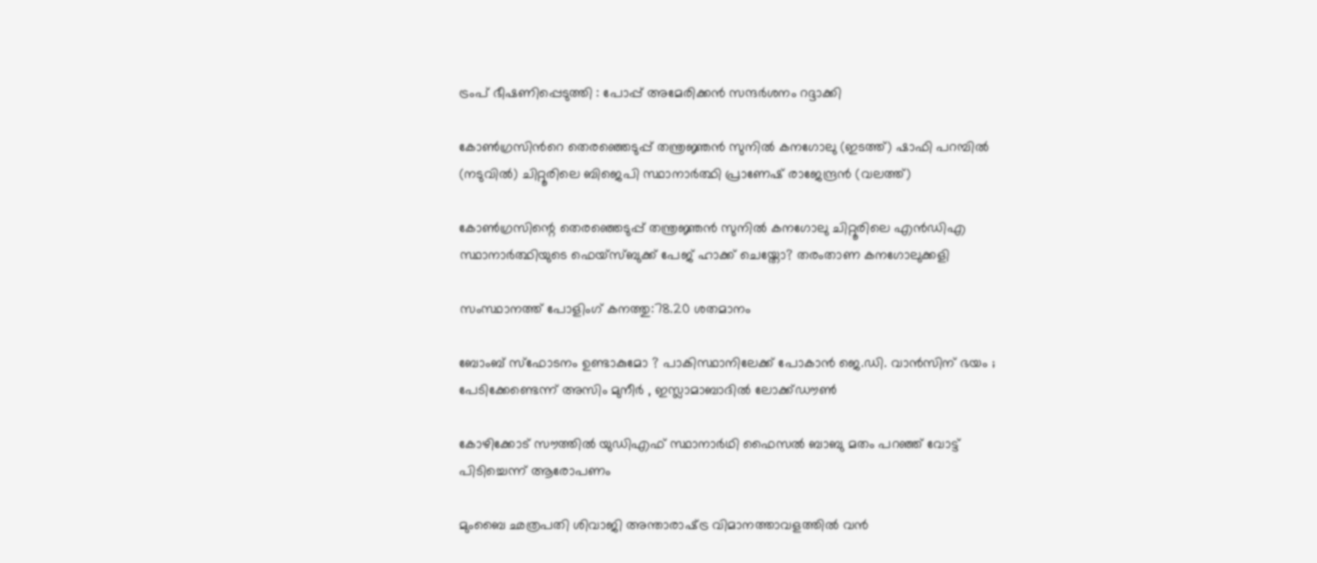ട്രംപ് ഭീഷണിപ്പെടുത്തി : പോപ്പ് അമേരിക്കന്‍ സന്ദര്‍ശനം റദ്ദാക്കി

കോണ്‍ഗ്രസിന്‍റെ തെരഞ്ഞെടുപ്പ് തന്ത്രജ്ഞന്‍ സുനില്‍ കനഗോലു (ഇടത്ത്) ഷാഫി പറമ്പില്‍ (നടുവില്‍) ചിറ്റൂരിലെ ബിജെപി സ്ഥാനാര്‍ത്ഥി പ്രാണേഷ് രാജേന്ദ്രന്‍ (വലത്ത്)

കോണ്‍ഗ്രസിന്റെ തെരഞ്ഞെടുപ്പ് തന്ത്രജ്ഞന്‍ സുനില്‍ കനഗോലു ചിറ്റൂരിലെ എന്‍ഡിഎ സ്ഥാനാര്‍ത്ഥിയുടെ ഫെയ്സ്ബുക്ക് പേജ് ഹാക്ക് ചെയ്തോ? തരംതാണ കനഗോലുക്കളി

സംസ്ഥാനത്ത് പോളിംഗ് കനത്തു:78.20 ശതമാനം

ബോംബ് സ്ഫോടനം ഉണ്ടാകുമോ ? പാകിസ്ഥാനിലേക്ക് പോകാൻ ജെ.ഡി. വാൻസിന് ഭയം ; പേടിക്കേണ്ടെന്ന് അസിം മുനീർ , ഇസ്ലാമാബാദിൽ ലോക്ക്ഡൗൺ

കോഴിക്കോട് സൗത്തില്‍ യുഡിഎഫ് സ്ഥാനാര്‍ഥി ഫൈസല്‍ ബാബു മതം പറഞ്ഞ് വോട്ട് പിടിച്ചെന്ന് ആരോപണം

മുംബൈ ഛത്രപതി ശിവാജി അന്താരാഷ്‌ട്ര വിമാനത്താവളത്തിൽ വൻ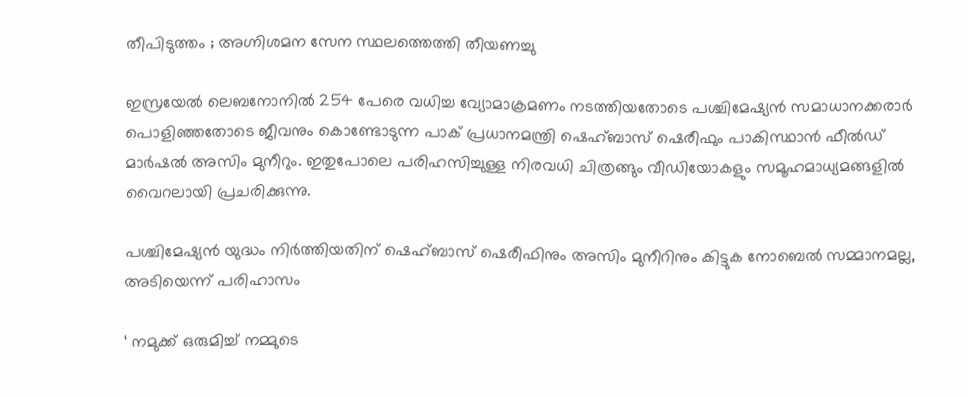തീപിടുത്തം ; അഗ്നിശമന സേന സ്ഥലത്തെത്തി തീയണച്ചു

ഇസ്രയേല്‍ ലെബനോനില്‍ 254 പേരെ വധിച്ച വ്യോമാക്രമണം നടത്തിയതോടെ പശ്ചിമേഷ്യന്‍ സമാധാനക്കരാര്‍ പൊളിഞ്ഞതോടെ ജീവനും കൊണ്ടോടുന്ന പാക് പ്രധാനമന്ത്രി ഷെഹ്ബാസ് ഷെരീഫും പാകിസ്ഥാന്‍ ഫീല്‍ഡ് മാര്‍ഷല്‍ അസിം മുനീറും. ഇതുപോലെ പരിഹസിച്ചുള്ള നിരവധി ചിത്രങ്ങും വീഡിയോകളും സമൂഹമാധ്യമങ്ങളില്‍ വൈറലായി പ്രചരിക്കുന്നു.

പശ്ചിമേഷ്യന്‍ യുദ്ധം നിര്‍ത്തിയതിന് ഷെഹ്ബാസ് ഷെരീഫിനും അസിം മുനീറിനും കിട്ടുക നോബെല്‍ സമ്മാനമല്ല, അടിയെന്ന് പരിഹാസം

‘ നമുക്ക് ഒരുമിച്ച് നമ്മുടെ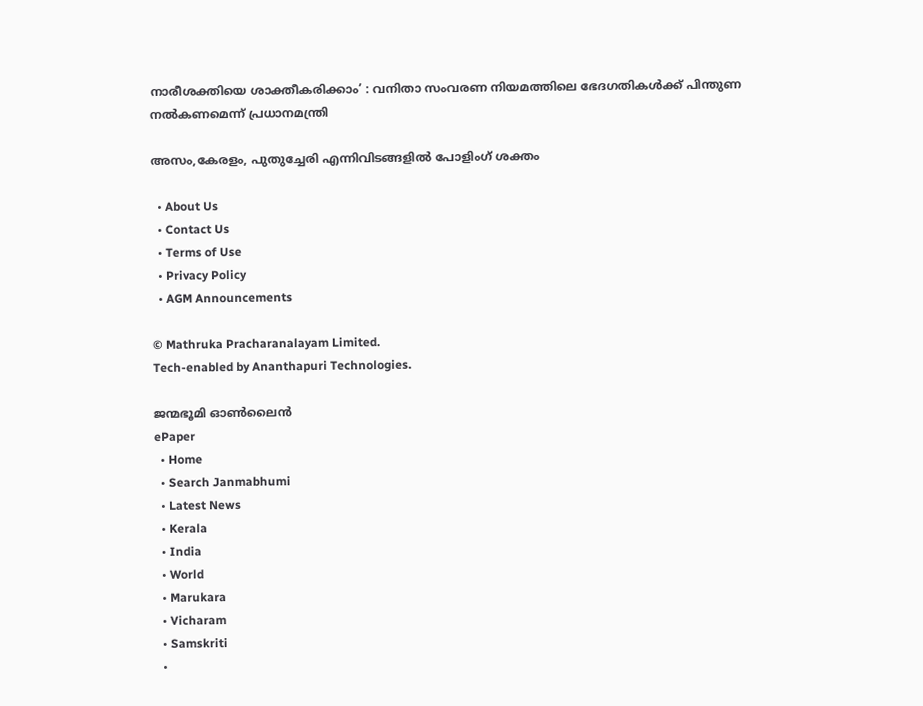നാരീശക്തിയെ ശാക്തീകരിക്കാം’ : വനിതാ സംവരണ നിയമത്തിലെ ഭേദഗതികൾക്ക് പിന്തുണ നൽകണമെന്ന് പ്രധാനമന്ത്രി

അസം,കേരളം, പുതുച്ചേരി എന്നിവിടങ്ങളില്‍ പോളിംഗ് ശക്തം

  • About Us
  • Contact Us
  • Terms of Use
  • Privacy Policy
  • AGM Announcements

© Mathruka Pracharanalayam Limited.
Tech-enabled by Ananthapuri Technologies.

ജന്മഭൂമി ഓണ്‍ലൈന്‍
ePaper
  • Home
  • Search Janmabhumi
  • Latest News
  • Kerala
  • India
  • World
  • Marukara
  • Vicharam
  • Samskriti
  •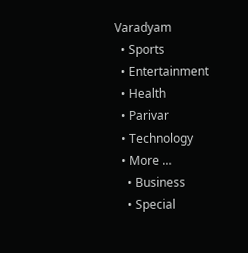Varadyam
  • Sports
  • Entertainment
  • Health
  • Parivar
  • Technology
  • More …
    • Business
    • Special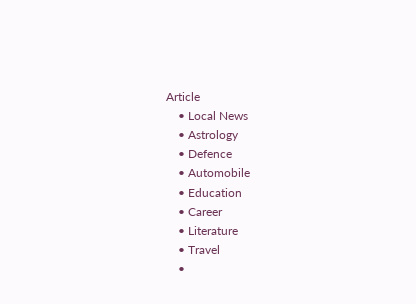Article
    • Local News
    • Astrology
    • Defence
    • Automobile
    • Education
    • Career
    • Literature
    • Travel
    •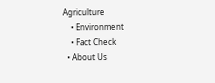Agriculture
    • Environment
    • Fact Check
  • About Us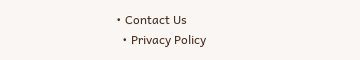• Contact Us
  • Privacy Policy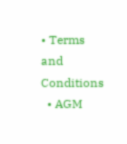• Terms and Conditions
  • AGM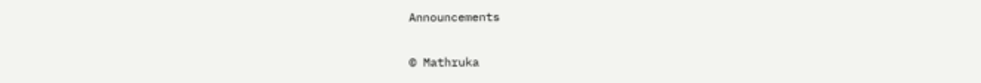Announcements

© Mathruka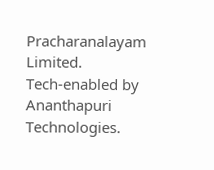Pracharanalayam Limited.
Tech-enabled by Ananthapuri Technologies.